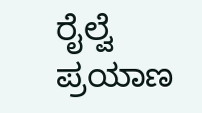ರೈಲ್ವೆ ಪ್ರಯಾಣ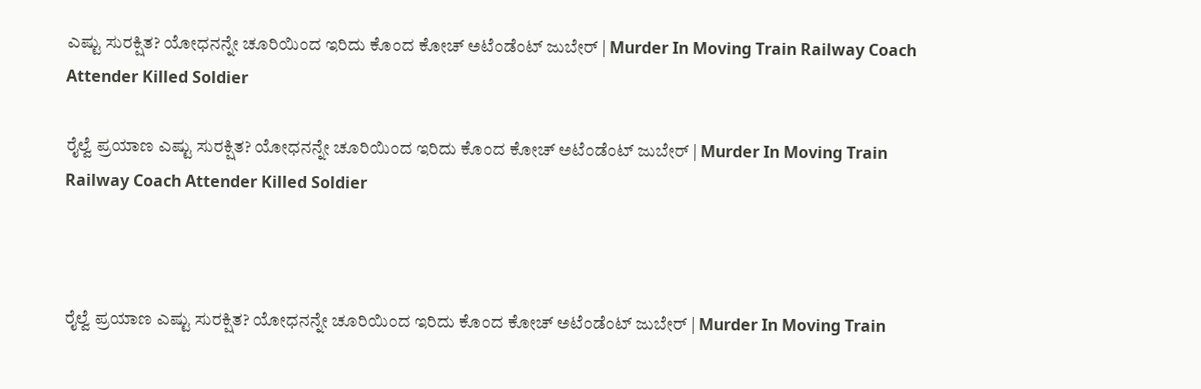ಎಷ್ಟು ಸುರಕ್ಷಿತ? ಯೋಧನನ್ನೇ ಚೂರಿಯಿಂದ ಇರಿದು ಕೊಂದ ಕೋಚ್ ಅಟೆಂಡೆಂಟ್ ಜುಬೇರ್ | Murder In Moving Train Railway Coach Attender Killed Soldier

ರೈಲ್ವೆ ಪ್ರಯಾಣ ಎಷ್ಟು ಸುರಕ್ಷಿತ? ಯೋಧನನ್ನೇ ಚೂರಿಯಿಂದ ಇರಿದು ಕೊಂದ ಕೋಚ್ ಅಟೆಂಡೆಂಟ್ ಜುಬೇರ್ | Murder In Moving Train Railway Coach Attender Killed Soldier



ರೈಲ್ವೆ ಪ್ರಯಾಣ ಎಷ್ಟು ಸುರಕ್ಷಿತ? ಯೋಧನನ್ನೇ ಚೂರಿಯಿಂದ ಇರಿದು ಕೊಂದ ಕೋಚ್ ಅಟೆಂಡೆಂಟ್ ಜುಬೇರ್ | Murder In Moving Train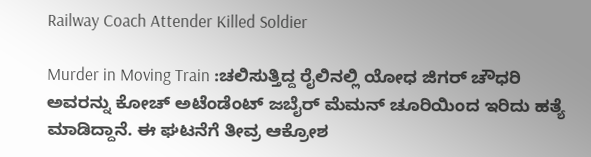Railway Coach Attender Killed Soldier

Murder in Moving Train :ಚಲಿಸುತ್ತಿದ್ದ ರೈಲಿನಲ್ಲಿ ಯೋಧ ಜಿಗರ್ ಚೌಧರಿ ಅವರನ್ನು ಕೋಚ್ ಅಟೆಂಡೆಂಟ್ ಜಬೈರ್ ಮೆಮನ್ ಚೂರಿಯಿಂದ ಇರಿದು ಹತ್ಯೆ ಮಾಡಿದ್ದಾನೆ. ಈ ಘಟನೆಗೆ ತೀವ್ರ ಆಕ್ರೋಶ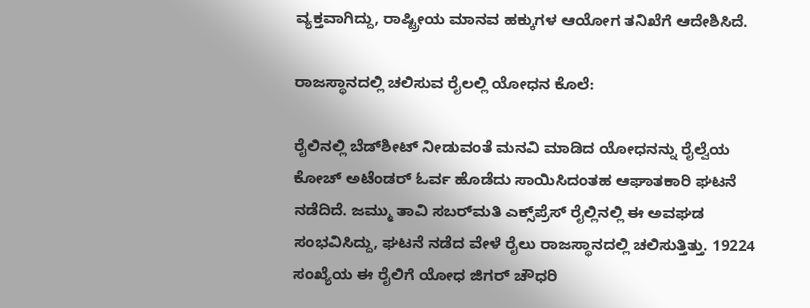ವ್ಯಕ್ತವಾಗಿದ್ದು, ರಾಷ್ಟ್ರೀಯ ಮಾನವ ಹಕ್ಕುಗಳ ಆಯೋಗ ತನಿಖೆಗೆ ಆದೇಶಿಸಿದೆ.

ರಾಜಸ್ಥಾನದಲ್ಲಿ ಚಲಿಸುವ ರೈಲಲ್ಲಿ ಯೋಧನ ಕೊಲೆ:

ರೈಲಿನಲ್ಲಿ ಬೆಡ್‌ಶೀಟ್‌ ನೀಡುವಂತೆ ಮನವಿ ಮಾಡಿದ ಯೋಧನನ್ನು ರೈಲ್ವೆಯ ಕೋಚ್ ಅಟೆಂಡರ್ ಓರ್ವ ಹೊಡೆದು ಸಾಯಿಸಿದಂತಹ ಆಘಾತಕಾರಿ ಘಟನೆ ನಡೆದಿದೆ. ಜಮ್ಮು ತಾವಿ ಸಬರ್‌ಮತಿ ಎಕ್ಸ್‌ಪ್ರೆಸ್‌ ರೈಲ್ಲಿನಲ್ಲಿ ಈ ಅವಘಡ ಸಂಭವಿಸಿದ್ದು, ಘಟನೆ ನಡೆದ ವೇಳೆ ರೈಲು ರಾಜಸ್ಥಾನದಲ್ಲಿ ಚಲಿಸುತ್ತಿತ್ತು. 19224 ಸಂಖ್ಯೆಯ ಈ ರೈಲಿಗೆ ಯೋಧ ಜಿಗರ್ ಚೌಧರಿ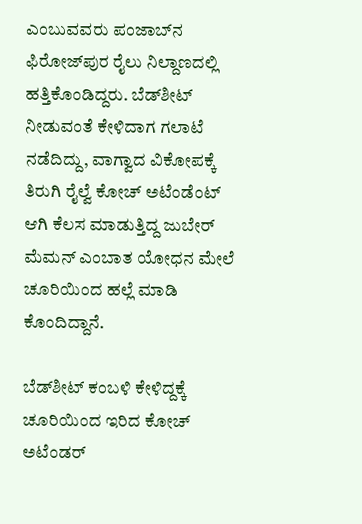ಎಂಬುವವರು ಪಂಜಾಬ್‌ನ ಫಿರೋಜ್‌ಪುರ ರೈಲು ನಿಲ್ದಾಣದಲ್ಲಿ ಹತ್ತಿಕೊಂಡಿದ್ದರು. ಬೆಡ್‌ಶೀಟ್ ನೀಡುವಂತೆ ಕೇಳಿದಾಗ ಗಲಾಟೆ ನಡೆದಿದ್ದು, ವಾಗ್ವಾದ ವಿಕೋಪಕ್ಕೆ ತಿರುಗಿ ರೈಲ್ವೆ ಕೋಚ್ ಅಟೆಂಡೆಂಟ್ ಆಗಿ ಕೆಲಸ ಮಾಡುತ್ತಿದ್ದ ಜುಬೇರ್ ಮೆಮನ್ ಎಂಬಾತ ಯೋಧನ ಮೇಲೆ ಚೂರಿಯಿಂದ ಹಲ್ಲೆ ಮಾಡಿ ಕೊಂದಿದ್ದಾನೆ.

ಬೆಡ್‌ಶೀಟ್ ಕಂಬಳಿ ಕೇಳಿದ್ದಕ್ಕೆ ಚೂರಿಯಿಂದ ಇರಿದ ಕೋಚ್ ಅಟೆಂಡರ್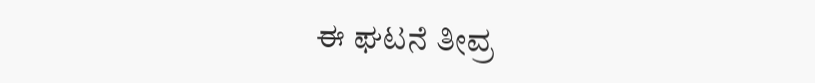ಈ ಘಟನೆ ತೀವ್ರ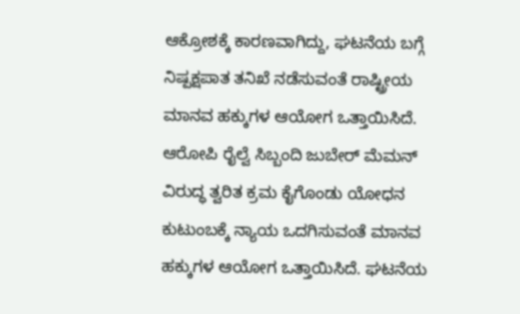ಆಕ್ರೋಶಕ್ಕೆ ಕಾರಣವಾಗಿದ್ದು, ಘಟನೆಯ ಬಗ್ಗೆ ನಿಷ್ಪಕ್ಷಪಾತ ತನಿಖೆ ನಡೆಸುವಂತೆ ರಾಷ್ಟ್ರೀಯ ಮಾನವ ಹಕ್ಕುಗಳ ಆಯೋಗ ಒತ್ತಾಯಿಸಿದೆ. ಆರೋಪಿ ರೈಲ್ವೆ ಸಿಬ್ಬಂದಿ ಜುಬೇರ್ ಮೆಮನ್ ವಿರುದ್ಧ ತ್ವರಿತ ಕ್ರಮ ಕೈಗೊಂಡು ಯೋಧನ ಕುಟುಂಬಕ್ಕೆ ನ್ಯಾಯ ಒದಗಿಸುವಂತೆ ಮಾನವ ಹಕ್ಕುಗಳ ಆಯೋಗ ಒತ್ತಾಯಿಸಿದೆ. ಘಟನೆಯ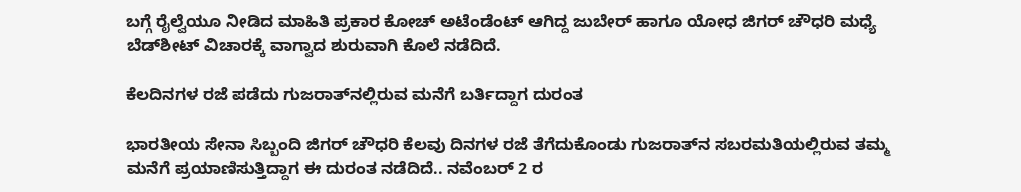ಬಗ್ಗೆ ರೈಲ್ವೆಯೂ ನೀಡಿದ ಮಾಹಿತಿ ಪ್ರಕಾರ ಕೋಚ್ ಅಟೆಂಡೆಂಟ್ ಆಗಿದ್ದ ಜುಬೇರ್ ಹಾಗೂ ಯೋಧ ಜಿಗರ್ ಚೌಧರಿ ಮಧ್ಯೆ ಬೆಡ್‌ಶೀಟ್ ವಿಚಾರಕ್ಕೆ ವಾಗ್ವಾದ ಶುರುವಾಗಿ ಕೊಲೆ ನಡೆದಿದೆ.

ಕೆಲದಿನಗಳ ರಜೆ ಪಡೆದು ಗುಜರಾತ್‌ನಲ್ಲಿರುವ ಮನೆಗೆ ಬರ್ತಿದ್ದಾಗ ದುರಂತ

ಭಾರತೀಯ ಸೇನಾ ಸಿಬ್ಬಂದಿ ಜಿಗರ್ ಚೌಧರಿ ಕೆಲವು ದಿನಗಳ ರಜೆ ತೆಗೆದುಕೊಂಡು ಗುಜರಾತ್‌ನ ಸಬರಮತಿಯಲ್ಲಿರುವ ತಮ್ಮ ಮನೆಗೆ ಪ್ರಯಾಣಿಸುತ್ತಿದ್ದಾಗ ಈ ದುರಂತ ನಡೆದಿದೆ.. ನವೆಂಬರ್ 2 ರ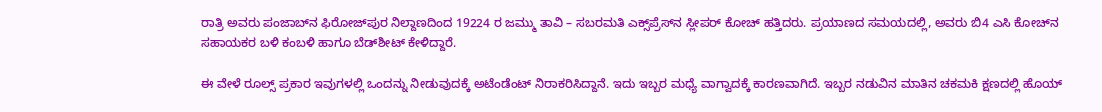ರಾತ್ರಿ ಅವರು ಪಂಜಾಬ್‌ನ ಫಿರೋಜ್‌ಪುರ ನಿಲ್ದಾಣದಿಂದ 19224 ರ ಜಮ್ಮು ತಾವಿ – ಸಬರಮತಿ ಎಕ್ಸ್‌ಪ್ರೆಸ್‌ನ ಸ್ಲೀಪರ್ ಕೋಚ್ ಹತ್ತಿದರು. ಪ್ರಯಾಣದ ಸಮಯದಲ್ಲಿ, ಅವರು ಬಿ4 ಎಸಿ ಕೋಚ್‌ನ ಸಹಾಯಕರ ಬಳಿ ಕಂಬಳಿ ಹಾಗೂ ಬೆಡ್‌ಶೀಟ್ ಕೇಳಿದ್ದಾರೆ.

ಈ ವೇಳೆ ರೂಲ್ಸ್ ಪ್ರಕಾರ ಇವುಗಳಲ್ಲಿ ಒಂದನ್ನು ನೀಡುವುದಕ್ಕೆ ಅಟೆಂಡೆಂಟ್ ನಿರಾಕರಿಸಿದ್ದಾನೆ. ಇದು ಇಬ್ಬರ ಮಧ್ಯೆ ವಾಗ್ವಾದಕ್ಕೆ ಕಾರಣವಾಗಿದೆ. ಇಬ್ಬರ ನಡುವಿನ ಮಾತಿನ ಚಕಮಕಿ ಕ್ಷಣದಲ್ಲಿ ಹೊಯ್‌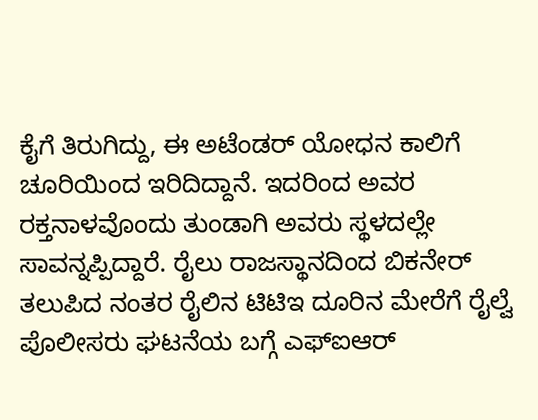ಕೈಗೆ ತಿರುಗಿದ್ದು, ಈ ಅಟೆಂಡರ್ ಯೋಧನ ಕಾಲಿಗೆ ಚೂರಿಯಿಂದ ಇರಿದಿದ್ದಾನೆ. ಇದರಿಂದ ಅವರ ರಕ್ತನಾಳವೊಂದು ತುಂಡಾಗಿ ಅವರು ಸ್ಥಳದಲ್ಲೇ ಸಾವನ್ನಪ್ಪಿದ್ದಾರೆ. ರೈಲು ರಾಜಸ್ಥಾನದಿಂದ ಬಿಕನೇರ್ ತಲುಪಿದ ನಂತರ ರೈಲಿನ ಟಿಟಿಇ ದೂರಿನ ಮೇರೆಗೆ ರೈಲ್ವೆ ಪೊಲೀಸರು ಘಟನೆಯ ಬಗ್ಗೆ ಎಫ್‌ಐಆರ್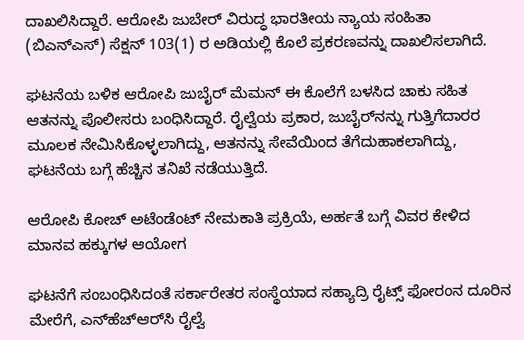ದಾಖಲಿಸಿದ್ದಾರೆ. ಆರೋಪಿ ಜುಬೇರ್ ವಿರುದ್ಧ ಭಾರತೀಯ ನ್ಯಾಯ ಸಂಹಿತಾ (ಬಿಎನ್‌ಎಸ್) ಸೆಕ್ಷನ್ 103(1) ರ ಅಡಿಯಲ್ಲಿ ಕೊಲೆ ಪ್ರಕರಣವನ್ನು ದಾಖಲಿಸಲಾಗಿದೆ.

ಘಟನೆಯ ಬಳಿಕ ಆರೋಪಿ ಜುಬೈರ್ ಮೆಮನ್ ಈ ಕೊಲೆಗೆ ಬಳಸಿದ ಚಾಕು ಸಹಿತ ಆತನನ್ನು ಪೊಲೀಸರು ಬಂಧಿಸಿದ್ದಾರೆ. ರೈಲ್ವೆಯ ಪ್ರಕಾರ, ಜುಬೈರ್‌ನನ್ನು ಗುತ್ತಿಗೆದಾರರ ಮೂಲಕ ನೇಮಿಸಿಕೊಳ್ಳಲಾಗಿದ್ದು, ಆತನನ್ನು ಸೇವೆಯಿಂದ ತೆಗೆದುಹಾಕಲಾಗಿದ್ದು, ಘಟನೆಯ ಬಗ್ಗೆ ಹೆಚ್ಚಿನ ತನಿಖೆ ನಡೆಯುತ್ತಿದೆ.

ಆರೋಪಿ ಕೋಚ್ ಅಟೆಂಡೆಂಟ್ ನೇಮಕಾತಿ ಪ್ರಕ್ರಿಯೆ, ಅರ್ಹತೆ ಬಗ್ಗೆ ವಿವರ ಕೇಳಿದ ಮಾನವ ಹಕ್ಕುಗಳ ಆಯೋಗ

ಘಟನೆಗೆ ಸಂಬಂಧಿಸಿದಂತೆ ಸರ್ಕಾರೇತರ ಸಂಸ್ಥೆಯಾದ ಸಹ್ಯಾದ್ರಿ ರೈಟ್ಸ್ ಫೋರಂನ ದೂರಿನ ಮೇರೆಗೆ, ಎನ್‌ಹೆಚ್‌ಆರ್‌ಸಿ ರೈಲ್ವೆ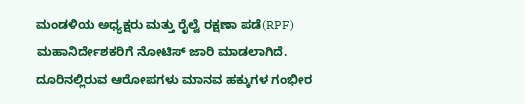ಮಂಡಳಿಯ ಅಧ್ಯಕ್ಷರು ಮತ್ತು ರೈಲ್ವೆ ರಕ್ಷಣಾ ಪಡೆ(RPF) ಮಹಾನಿರ್ದೇಶಕರಿಗೆ ನೋಟಿಸ್ ಜಾರಿ ಮಾಡಲಾಗಿದೆ. ದೂರಿನಲ್ಲಿರುವ ಆರೋಪಗಳು ಮಾನವ ಹಕ್ಕುಗಳ ಗಂಭೀರ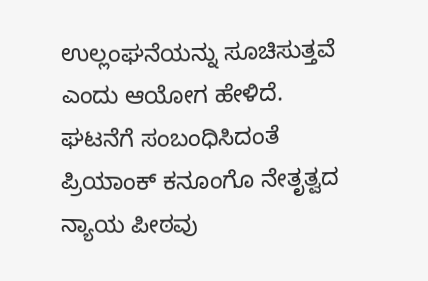ಉಲ್ಲಂಘನೆಯನ್ನು ಸೂಚಿಸುತ್ತವೆ ಎಂದು ಆಯೋಗ ಹೇಳಿದೆ. ಘಟನೆಗೆ ಸಂಬಂಧಿಸಿದಂತೆ ಪ್ರಿಯಾಂಕ್ ಕನೂಂಗೊ ನೇತೃತ್ವದ ನ್ಯಾಯ ಪೀಠವು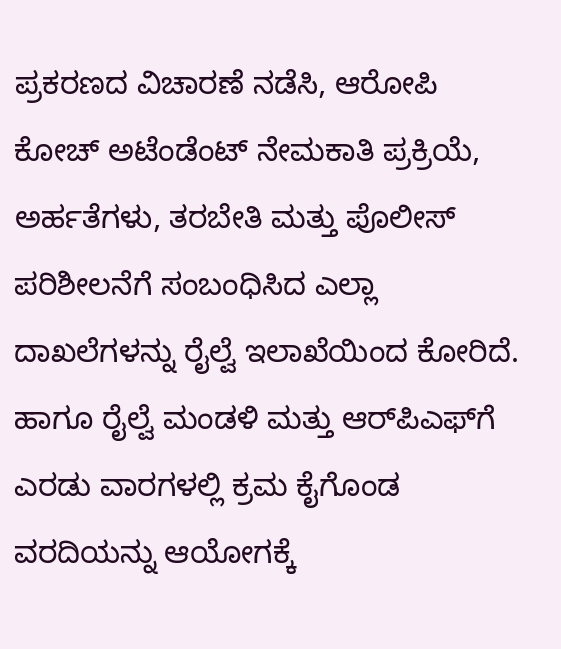ಪ್ರಕರಣದ ವಿಚಾರಣೆ ನಡೆಸಿ, ಆರೋಪಿ ಕೋಚ್ ಅಟೆಂಡೆಂಟ್ ನೇಮಕಾತಿ ಪ್ರಕ್ರಿಯೆ, ಅರ್ಹತೆಗಳು, ತರಬೇತಿ ಮತ್ತು ಪೊಲೀಸ್ ಪರಿಶೀಲನೆಗೆ ಸಂಬಂಧಿಸಿದ ಎಲ್ಲಾ ದಾಖಲೆಗಳನ್ನು ರೈಲ್ವೆ ಇಲಾಖೆಯಿಂದ ಕೋರಿದೆ. ಹಾಗೂ ರೈಲ್ವೆ ಮಂಡಳಿ ಮತ್ತು ಆರ್‌ಪಿಎಫ್‌ಗೆ ಎರಡು ವಾರಗಳಲ್ಲಿ ಕ್ರಮ ಕೈಗೊಂಡ ವರದಿಯನ್ನು ಆಯೋಗಕ್ಕೆ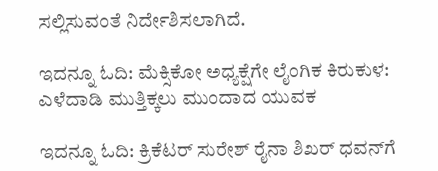ಸಲ್ಲಿಸುವಂತೆ ನಿರ್ದೇಶಿಸಲಾಗಿದೆ.

ಇದನ್ನೂ ಓದಿ: ಮೆಕ್ಸಿಕೋ ಅಧ್ಯಕ್ಷೆಗೇ ಲೈಂಗಿಕ ಕಿರುಕುಳ: ಎಳೆದಾಡಿ ಮುತ್ತಿಕ್ಕಲು ಮುಂದಾದ ಯುವಕ

ಇದನ್ನೂ ಓದಿ: ಕ್ರಿಕೆಟರ್ ಸುರೇಶ್ ರೈನಾ ಶಿಖರ್ ಧವನ್‌ಗೆ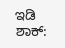ಇಡಿ ಶಾಕ್‌: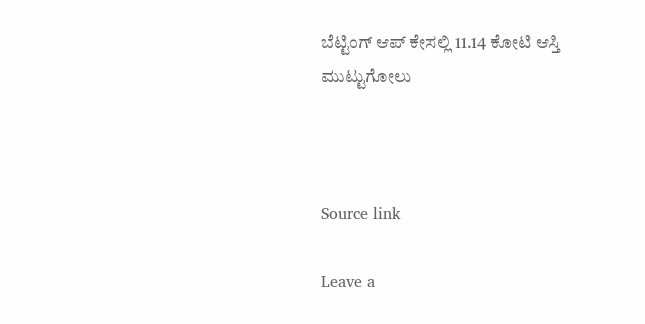ಬೆಟ್ಟಿಂಗ್ ಆಪ್ ಕೇಸಲ್ಲಿ 11.14 ಕೋಟಿ ಆಸ್ತಿ ಮುಟ್ಟುಗೋಲು



Source link

Leave a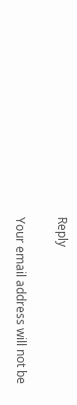Reply

Your email address will not be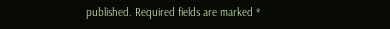published. Required fields are marked *